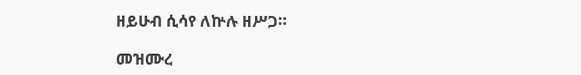ዘይሁብ ሲሳየ ለኵሉ ዘሥጋ።

መዝሙረ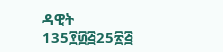ዳዊት 135፻፴፭25፳፭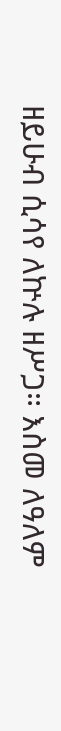ዘይሁብ ሲሳየ ለኵሉ ዘሥጋ። እስመ ለዓለም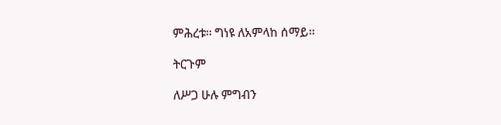ምሕረቱ። ግነዩ ለአምላከ ሰማይ።

ትርጉም

ለሥጋ ሁሉ ምግብን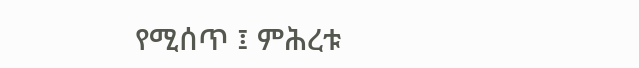የሚሰጥ ፤ ምሕረቱ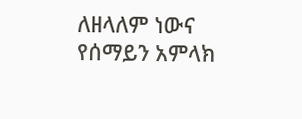ለዘላለም ነውና የሰማይን አምላክ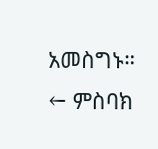አመስግኑ።
← ምስባክ